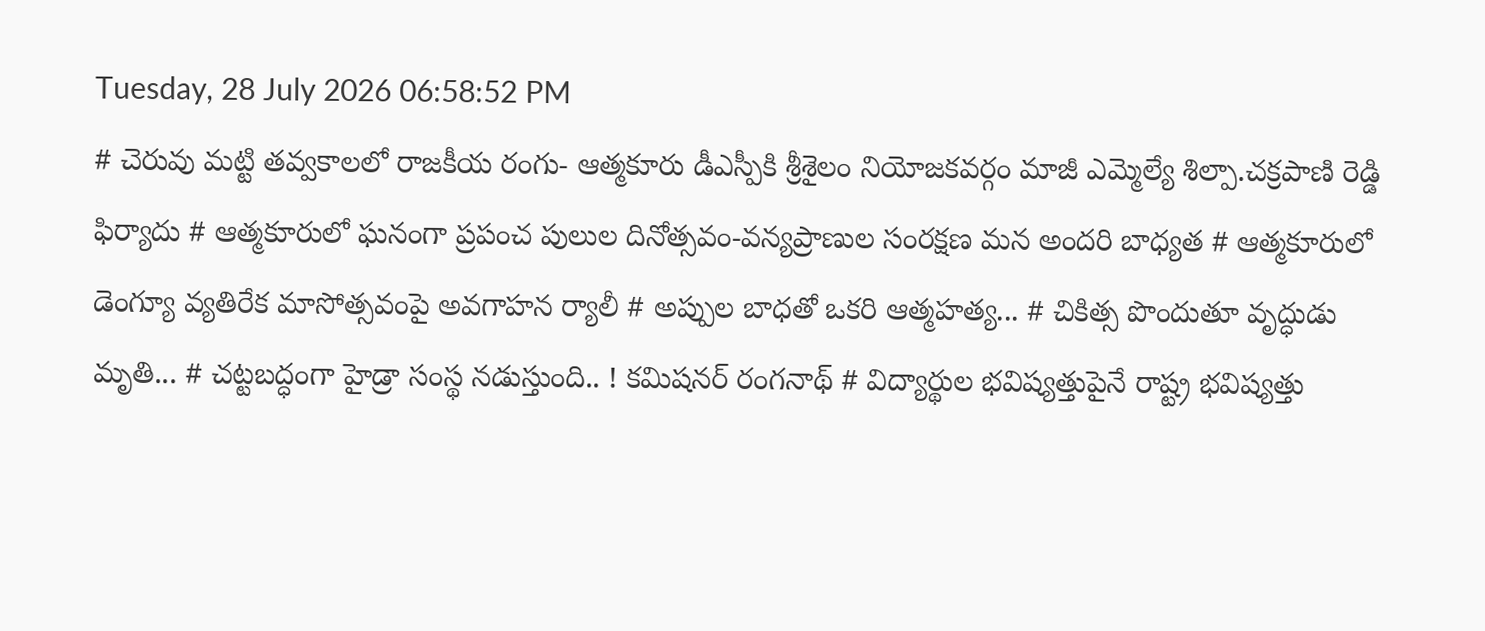Tuesday, 28 July 2026 06:58:52 PM
# చెరువు మట్టి తవ్వకాలలో రాజకీయ రంగు- ఆత్మకూరు డీఎస్పీకి శ్రీశైలం నియోజకవర్గం మాజీ ఎమ్మెల్యే శిల్పా.చక్రపాణి రెడ్డి ఫిర్యాదు # ఆత్మకూరులో ఘనంగా ప్రపంచ పులుల దినోత్సవం-వన్యప్రాణుల సంరక్షణ మన అందరి బాధ్యత # ఆత్మకూరులో డెంగ్యూ వ్యతిరేక మాసోత్సవంపై అవగాహన ర్యాలీ # అప్పుల బాధతో ఒకరి ఆత్మహత్య... # చికిత్స పొందుతూ వృద్ధుడు మృతి... # చట్టబద్ధంగా హైడ్రా సంస్థ నడుస్తుంది.. ! కమిషనర్ రంగనాథ్‌ # విద్యార్థుల భవిష్యత్తుపైనే రాష్ట్ర భవిష్యత్తు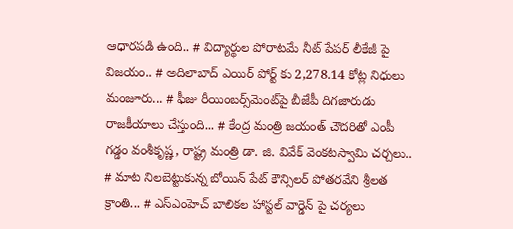ఆధారపడి ఉంది.. # విద్యార్థుల పోరాటమే నీట్ పేపర్ లీకేజీ పై విజయం.. # అదిలాబాద్ ఎయిర్ పోర్ట్ కు 2,278.14 కోట్ల నిధులు మంజూరు... # ఫీజు రీయింబర్స్‌‌‌‌‌‌‌‌మెంట్‌‌‌‌‌‌‌‌పై బీజేపీ దిగజారుడు రాజకీయాలు చేస్తుంది... # కేంద్ర మంత్రి జయంత్ చౌదరితో ఎంపీ గడ్డం వంశీకృష్ణ, రాష్ట్ర మంత్రి డా. జి. వివేక్ వెంకటస్వామి చర్చలు.. # మాట నిలబెట్టుకున్న బోయిన్ పేట్ కౌన్సిలర్ పోతరవేని శ్రీలత క్రాంతి... # ఎస్ఎంహెచ్ బాలికల హాస్టల్ వార్డెన్ పై చర్యలు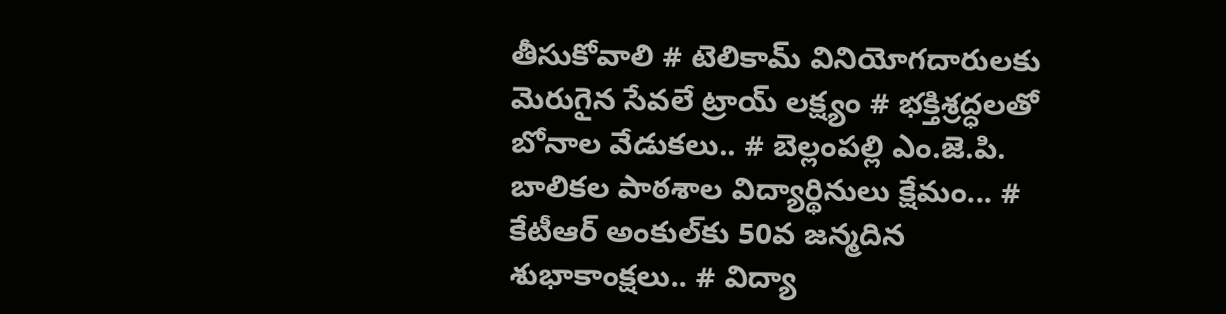తీసుకోవాలి # టెలికామ్ వినియోగదారులకు మెరుగైన సేవలే ట్రాయ్ లక్ష్యం # భక్తిశ్రద్ధలతో బోనాల వేడుకలు.. # బెల్లంపల్లి ఎం.జె.పి. బాలికల పాఠశాల విద్యార్థినులు క్షేమం... # కేటీఆర్ అంకుల్‌కు 50వ జన్మదిన శుభాకాంక్షలు.. # విద్యా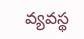వ్యవస్థ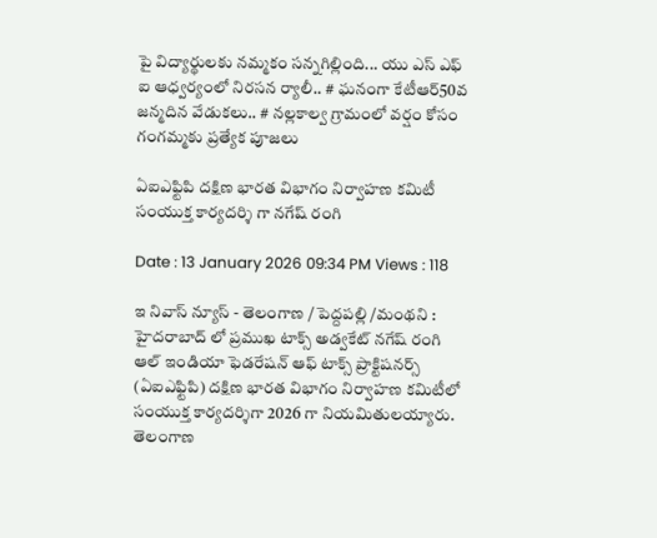పై విద్యార్థులకు నమ్మకం సన్నగిల్లింది... యు ఎస్ ఎఫ్ ఐ ఆధ్వర్యంలో నిరసన ర్యాలీ.. # ఘనంగా కేటీఆర్50వ జన్మదిన వేడుకలు.. # నల్లకాల్వ గ్రామంలో వర్షం కోసం గంగమ్మకు ప్రత్యేక పూజలు

ఏఐఎఫ్టిపి దక్షిణ భారత విభాగం నిర్వాహణ కమిటీ సంయుక్త కార్యదర్శి గా నగేష్ రంగి

Date : 13 January 2026 09:34 PM Views : 118

ఇ నివాస్ న్యూస్ - తెలంగాణ / పెద్దపల్లి /మంథని : హైదరాబాద్ లో ప్రముఖ టాక్స్ అడ్వకేట్ నగేష్ రంగి ఆల్ ఇండియా ఫెడరేషన్ ఆఫ్ టాక్స్ ప్రాక్టిషనర్స్ (ఏఐఎఫ్టిపి) దక్షిణ భారత విభాగం నిర్వాహణ కమిటీలో సంయుక్త కార్యదర్శిగా 2026 గా నియమితులయ్యారు. తెలంగాణ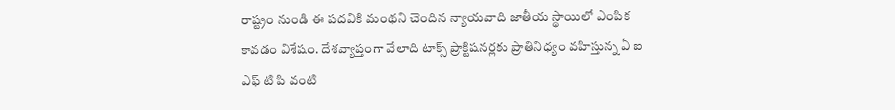రాష్ట్రం నుండి ఈ పదవికి మంథని చెందిన న్యాయవాది జాతీయ స్థాయిలో ఎంపిక కావడం విశేషం. దేశవ్యాప్తంగా వేలాది టాక్స్ ప్రాక్టిషనర్లకు ప్రాతినిధ్యం వహిస్తున్న ఏ ఐ ఎఫ్ టి పి వంటి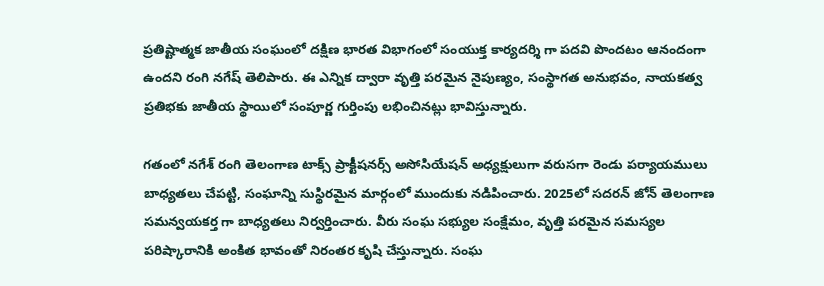ప్రతిష్టాత్మక జాతీయ సంఘంలో దక్షిణ భారత విభాగంలో సంయుక్త కార్యదర్శి గా పదవి పొందటం ఆనందంగా ఉందని రంగి నగేష్ తెలిపారు. ఈ ఎన్నిక ద్వారా వృత్తి పరమైన నైపుణ్యం, సంస్థాగత అనుభవం, నాయకత్వ ప్రతిభకు జాతీయ స్థాయిలో సంపూర్ణ గుర్తింపు లభించినట్లు భావిస్తున్నారు.

గతంలో నగేశ్ రంగి తెలంగాణ టాక్స్ ప్రాక్టీషనర్స్ అసోసియేషన్ అధ్యక్షులుగా వరుసగా రెండు పర్యాయములు బాధ్యతలు చేపట్టి, సంఘాన్ని సుస్థిరమైన మార్గంలో ముందుకు నడిపించారు. 2025లో సదరన్ జోన్ తెలంగాణ సమన్వయకర్త గా బాధ్యతలు నిర్వర్తించారు. వీరు సంఘ సభ్యుల సంక్షేమం, వృత్తి పరమైన సమస్యల పరిష్కారానికి అంకిత భావంతో నిరంతర కృషి చేస్తున్నారు. సంఘ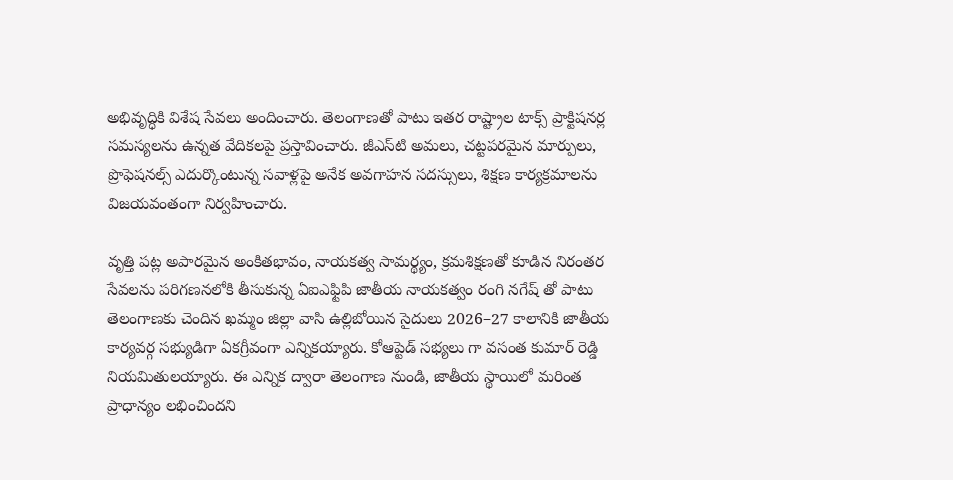అభివృద్ధికి విశేష సేవలు అందించారు. తెలంగాణతో పాటు ఇతర రాష్ట్రాల టాక్స్ ప్రాక్టిషనర్ల సమస్యలను ఉన్నత వేదికలపై ప్రస్తావించారు. జీఎస్‌టి అమలు, చట్టపరమైన మార్పులు, ప్రొఫెషనల్స్ ఎదుర్కొంటున్న సవాళ్లపై అనేక అవగాహన సదస్సులు, శిక్షణ కార్యక్రమాలను విజయవంతంగా నిర్వహించారు.

వృత్తి పట్ల అపారమైన అంకితభావం, నాయకత్వ సామర్థ్యం, క్రమశిక్షణతో కూడిన నిరంతర సేవలను పరిగణనలోకి తీసుకున్న ఏఐఎఫ్టిపి జాతీయ నాయకత్వం రంగి నగేష్ తో పాటు తెలంగాణకు చెందిన ఖమ్మం జిల్లా వాసి ఉల్లిబోయిన సైదులు 2026–27 కాలానికి జాతీయ కార్యవర్గ సభ్యుడిగా ఏకగ్రీవంగా ఎన్నికయ్యారు. కోఆప్టెడ్ సభ్యలు గా వసంత కుమార్ రెడ్డి నియమితులయ్యారు. ఈ ఎన్నిక ద్వారా తెలంగాణ నుండి, జాతీయ స్థాయిలో మరింత ప్రాధాన్యం లభించిందని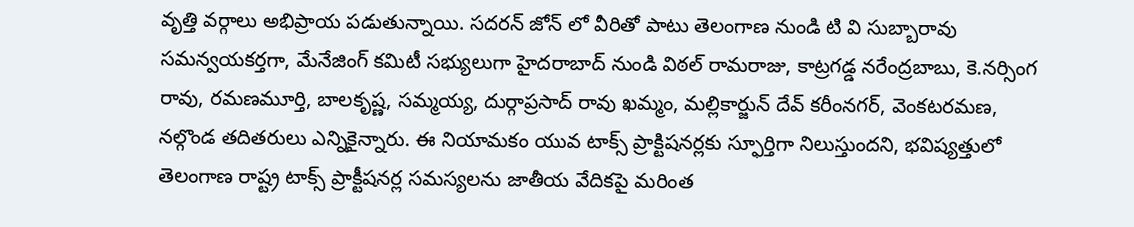వృత్తి వర్గాలు అభిప్రాయ పడుతున్నాయి. సదరన్ జోన్ లో వీరితో పాటు తెలంగాణ నుండి టి వి సుబ్బారావు సమన్వయకర్తగా, మేనేజింగ్ కమిటీ సభ్యులుగా హైదరాబాద్ నుండి విఠల్ రామరాజు, కాట్రగడ్డ నరేంద్రబాబు, కె.నర్సింగ రావు, రమణమూర్తి, బాలకృష్ణ, సమ్మయ్య, దుర్గాప్రసాద్ రావు ఖమ్మం, మల్లికార్జున్ దేవ్ కరీంనగర్, వెంకటరమణ, నల్గొండ తదితరులు ఎన్నికైన్నారు. ఈ నియామకం యువ టాక్స్ ప్రాక్టిషనర్లకు స్ఫూర్తిగా నిలుస్తుందని, భవిష్యత్తులో తెలంగాణ రాష్ట్ర టాక్స్ ప్రాక్టీషనర్ల సమస్యలను జాతీయ వేదికపై మరింత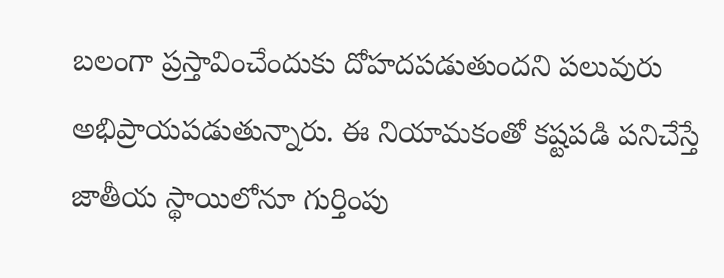బలంగా ప్రస్తావించేందుకు దోహదపడుతుందని పలువురు అభిప్రాయపడుతున్నారు. ఈ నియామకంతో కష్టపడి పనిచేస్తే జాతీయ స్థాయిలోనూ గుర్తింపు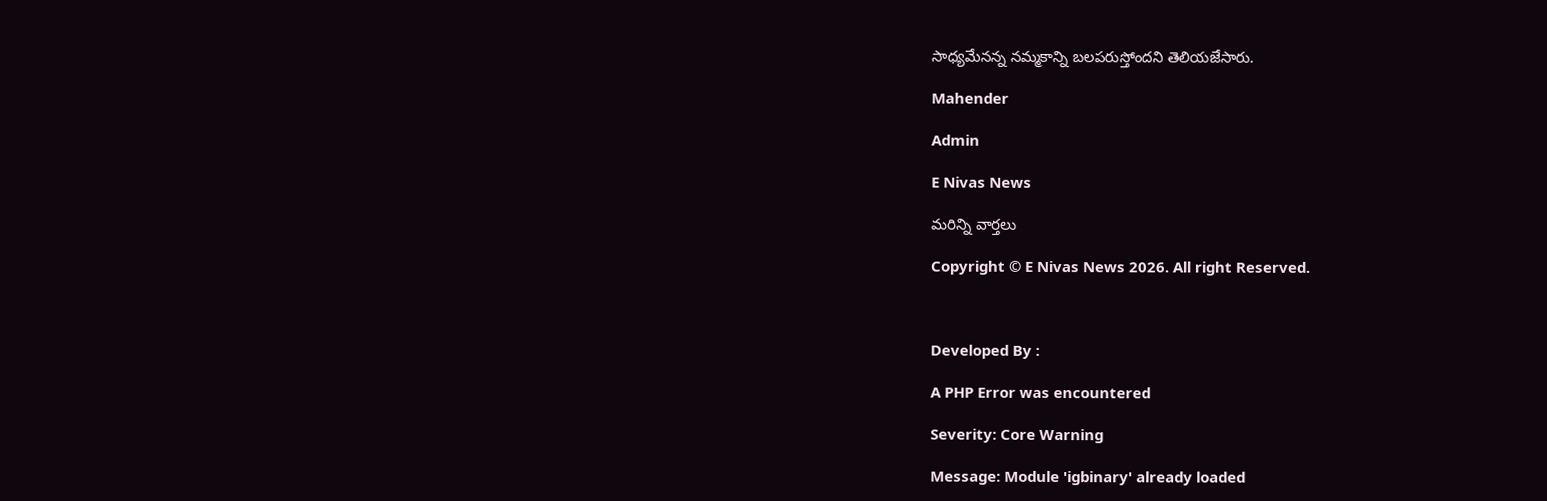సాధ్యమేనన్న నమ్మకాన్ని బలపరుస్తోందని తెలియజేసారు.

Mahender

Admin

E Nivas News

మరిన్ని వార్తలు

Copyright © E Nivas News 2026. All right Reserved.



Developed By :

A PHP Error was encountered

Severity: Core Warning

Message: Module 'igbinary' already loaded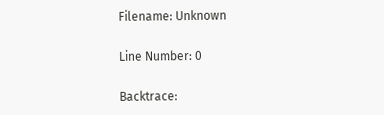Filename: Unknown

Line Number: 0

Backtrace: